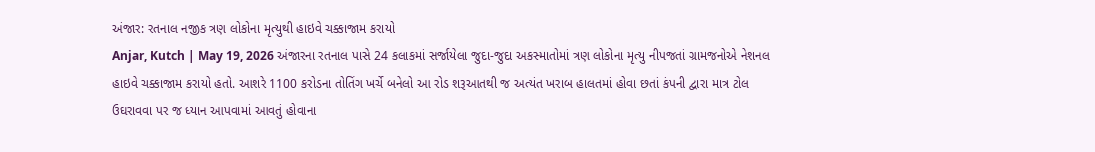અંજાર: રતનાલ નજીક ત્રણ લોકોના મૃત્યુથી હાઇવે ચક્કાજામ કરાયો
Anjar, Kutch | May 19, 2026 અંજારના રતનાલ પાસે 24 કલાકમાં સર્જાયેલા જુદા-જુદા અકસ્માતોમાં ત્રણ લોકોના મૃત્યુ નીપજતાં ગ્રામજનોએ નેશનલ હાઇવે ચક્કાજામ કરાયો હતો. આશરે 1100 કરોડના તોતિંગ ખર્ચે બનેલો આ રોડ શરૂઆતથી જ અત્યંત ખરાબ હાલતમાં હોવા છતાં કંપની દ્વારા માત્ર ટોલ ઉઘરાવવા પર જ ધ્યાન આપવામાં આવતું હોવાના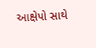આક્ષેપો સાથે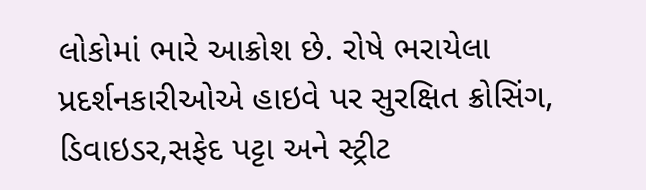લોકોમાં ભારે આક્રોશ છે. રોષે ભરાયેલા પ્રદર્શનકારીઓએ હાઇવે પર સુરક્ષિત ક્રોસિંગ, ડિવાઇડર,સફેદ પટ્ટા અને સ્ટ્રીટ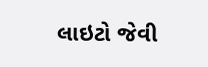લાઇટો જેવી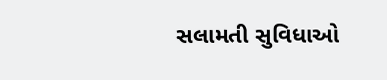સલામતી સુવિધાઓ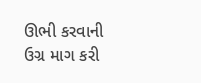ઊભી કરવાની ઉગ્ર માગ કરી